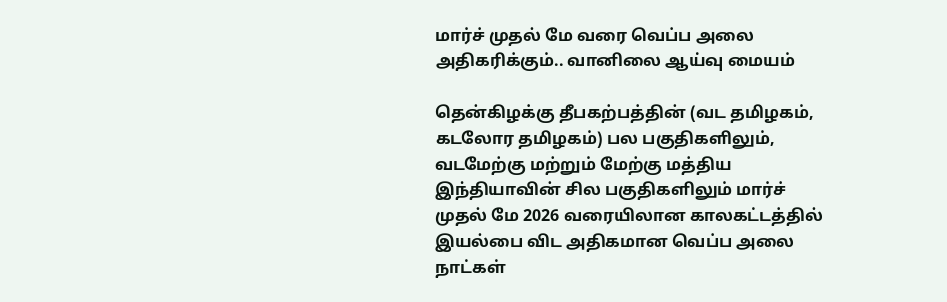மார்ச் முதல் மே வரை வெப்ப அலை அதிகரிக்கும்.. வானிலை ஆய்வு மையம்

தென்கிழக்கு தீபகற்பத்தின் (வட தமிழகம், கடலோர தமிழகம்) பல பகுதிகளிலும், வடமேற்கு மற்றும் மேற்கு மத்திய இந்தியாவின் சில பகுதிகளிலும் மார்ச் முதல் மே 2026 வரையிலான காலகட்டத்தில் இயல்பை விட அதிகமான வெப்ப அலை நாட்கள்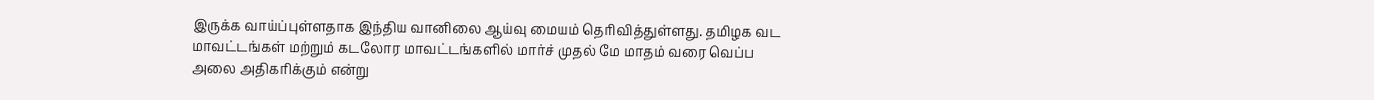இருக்க வாய்ப்புள்ளதாக இந்திய வானிலை ஆய்வு மையம் தெரிவித்துள்ளது. தமிழக வட மாவட்டங்கள் மற்றும் கடலோர மாவட்டங்களில் மார்ச் முதல் மே மாதம் வரை வெப்ப அலை அதிகரிக்கும் என்று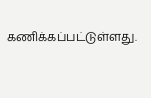கணிக்கப்பட்டுள்ளது.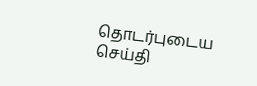தொடர்புடைய செய்தி